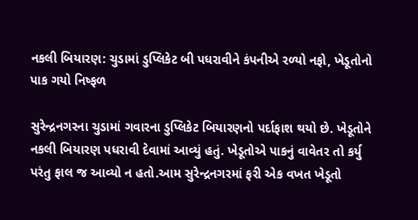નકલી બિયારણ: ચુડામાં ડુપ્લિકેટ બી પધરાવીને કંપનીએ રળ્યો નફો, ખેડૂતોનો પાક ગયો નિષ્ફળ

સુરેન્દ્રનગરના ચુડામાં ગવારના ડુપ્લિકેટ બિયારણનો પર્દાફાશ થયો છે. ખેડૂતોને નકલી બિયારણ પધરાવી દેવામાં આવ્યું હતું. ખેડૂતોએ પાકનું વાવેતર તો કર્યુ પરંતુ ફાલ જ આવ્યો ન હતો.આમ સુરેન્દ્રનગરમાં ફરી એક વખત ખેડૂતો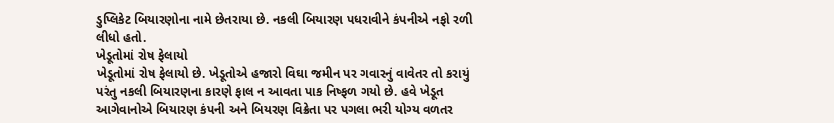ડુપ્લિકેટ બિયારણોના નામે છેતરાયા છે. નકલી બિયારણ પધરાવીને કંપનીએ નફો રળી લીધો હતો.
ખેડૂતોમાં રોષ ફેલાયો
ખેડૂતોમાં રોષ ફેલાયો છે. ખેડૂતોએ હજારો વિઘા જમીન પર ગવારનું વાવેતર તો કરાયું પરંતુ નકલી બિયારણના કારણે ફાલ ન આવતા પાક નિષ્ફળ ગયો છે. હવે ખેડૂત આગેવાનોએ બિયારણ કંપની અને બિયરણ વિક્રેતા પર પગલા ભરી યોગ્ય વળતર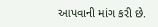આપવાની માંગ કરી છે.